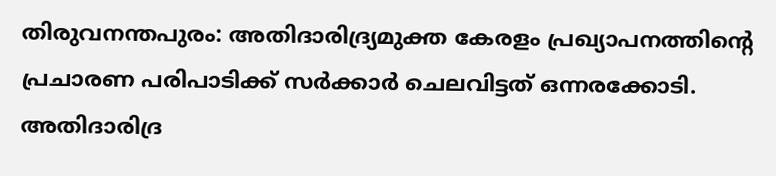തിരുവനന്തപുരം: അതിദാരിദ്ര്യമുക്ത കേരളം പ്രഖ്യാപനത്തിന്റെ പ്രചാരണ പരിപാടിക്ക് സർക്കാർ ചെലവിട്ടത് ഒന്നരക്കോടി. അതിദാരിദ്ര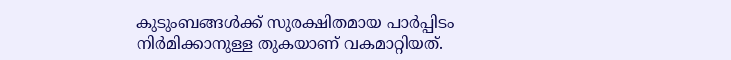കുടുംബങ്ങൾക്ക് സുരക്ഷിതമായ പാർപ്പിടം നിർമിക്കാനുള്ള തുകയാണ് വകമാറ്റിയത്.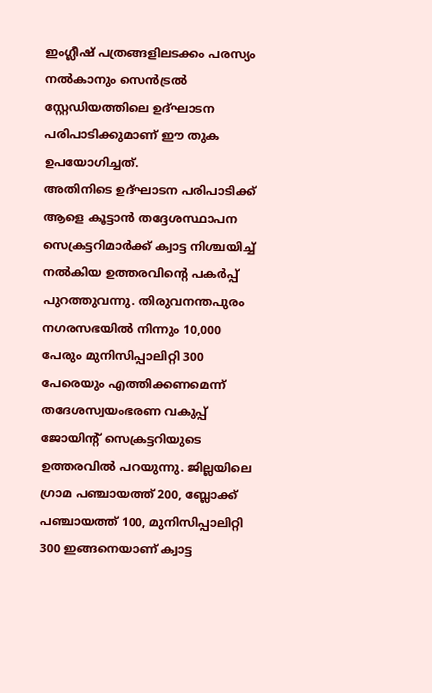ഇംഗ്ലീഷ് പത്രങ്ങളിലടക്കം പരസ്യം നൽകാനും സെൻട്രൽ സ്റ്റേഡിയത്തിലെ ഉദ്ഘാടന പരിപാടിക്കുമാണ് ഈ തുക ഉപയോഗിച്ചത്.
അതിനിടെ ഉദ്ഘാടന പരിപാടിക്ക് ആളെ കൂട്ടാൻ തദ്ദേശസ്ഥാപന സെക്രട്ടറിമാർക്ക് ക്വാട്ട നിശ്ചയിച്ച് നൽകിയ ഉത്തരവിന്റെ പകർപ്പ് പുറത്തുവന്നു. തിരുവനന്തപുരം നഗരസഭയിൽ നിന്നും 10,000 പേരും മുനിസിപ്പാലിറ്റി 300 പേരെയും എത്തിക്കണമെന്ന് തദേശസ്വയംഭരണ വകുപ്പ് ജോയിന്റ് സെക്രട്ടറിയുടെ ഉത്തരവിൽ പറയുന്നു. ജില്ലയിലെ ഗ്രാമ പഞ്ചായത്ത് 200, ബ്ലോക്ക് പഞ്ചായത്ത് 100, മുനിസിപ്പാലിറ്റി 300 ഇങ്ങനെയാണ് ക്വാട്ട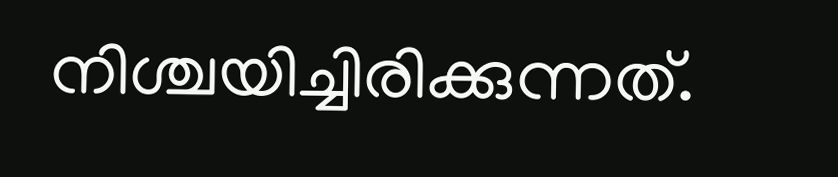നിശ്ചയിച്ചിരിക്കുന്നത്.